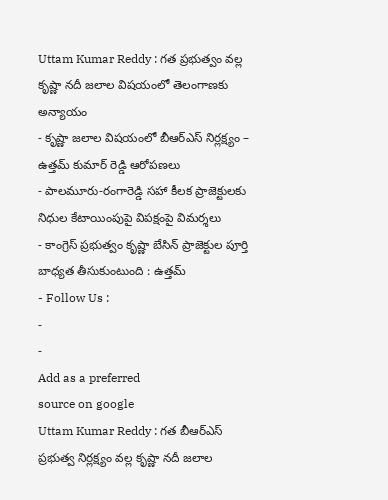Uttam Kumar Reddy : గత ప్రభుత్వం వల్ల కృష్ణా నదీ జలాల విషయంలో తెలంగాణకు అన్యాయం
- కృష్ణా జలాల విషయంలో బీఆర్ఎస్ నిర్లక్ష్యం – ఉత్తమ్ కుమార్ రెడ్డి ఆరోపణలు
- పాలమూరు-రంగారెడ్డి సహా కీలక ప్రాజెక్టులకు నిధుల కేటాయింపుపై విపక్షంపై విమర్శలు
- కాంగ్రెస్ ప్రభుత్వం కృష్ణా బేసిన్ ప్రాజెక్టుల పూర్తి బాధ్యత తీసుకుంటుంది : ఉత్తమ్
- Follow Us :
-
-
Add as a preferred
source on google
Uttam Kumar Reddy : గత బీఆర్ఎస్ ప్రభుత్వ నిర్లక్ష్యం వల్ల కృష్ణా నదీ జలాల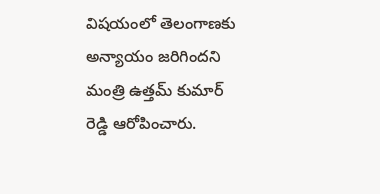విషయంలో తెలంగాణకు అన్యాయం జరిగిందని మంత్రి ఉత్తమ్ కుమార్ రెడ్డి ఆరోపించారు.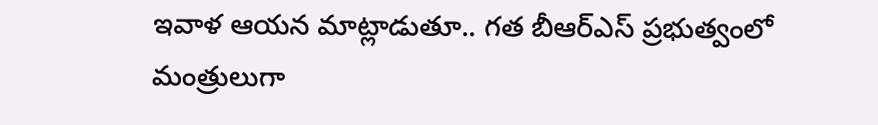ఇవాళ ఆయన మాట్లాడుతూ.. గత బీఆర్ఎస్ ప్రభుత్వంలో మంత్రులుగా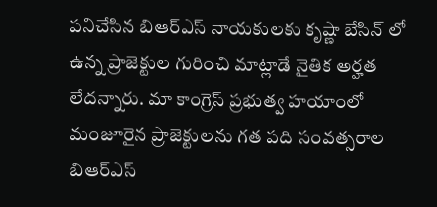పనిచేసిన బిఆర్ఎస్ నాయకులకు కృష్ణా బేసిన్ లో ఉన్న ప్రాజెక్టుల గురించి మాట్లాడే నైతిక అర్హత లేదన్నారు. మా కాంగ్రెస్ ప్రభుత్వ హయాంలో మంజూరైన ప్రాజెక్టులను గత పది సంవత్సరాల బిఆర్ఎస్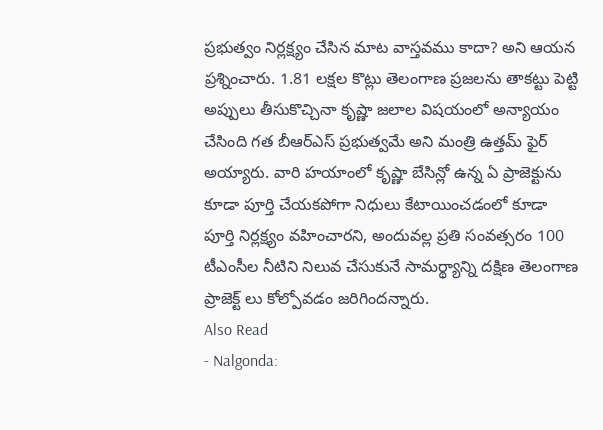ప్రభుత్వం నిర్లక్ష్యం చేసిన మాట వాస్తవము కాదా? అని ఆయన ప్రశ్నించారు. 1.81 లక్షల కొట్లు తెలంగాణ ప్రజలను తాకట్టు పెట్టి అప్పులు తీసుకొచ్చినా కృష్ణా జలాల విషయంలో అన్యాయం చేసింది గత బీఆర్ఎస్ ప్రభుత్వమే అని మంత్రి ఉత్తమ్ ఫైర్ అయ్యారు. వారి హయాంలో కృష్ణా బేసిన్లో ఉన్న ఏ ప్రాజెక్టును కూడా పూర్తి చేయకపోగా నిధులు కేటాయించడంలో కూడా పూర్తి నిర్లక్ష్యం వహించారని, అందువల్ల ప్రతి సంవత్సరం 100 టీఎంసీల నీటిని నిలువ చేసుకునే సామర్థ్యాన్ని దక్షిణ తెలంగాణ ప్రాజెక్ట్ లు కోల్పోవడం జరిగిందన్నారు.
Also Read
- Nalgonda: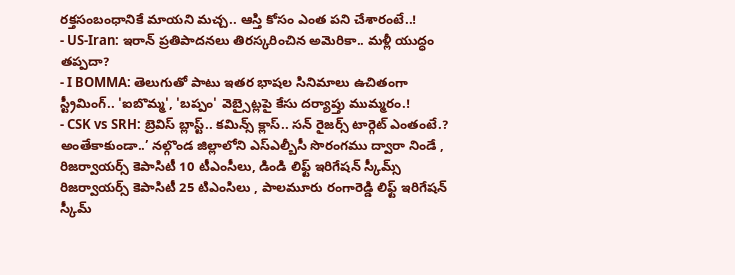రక్తసంబంధానికే మాయని మచ్చ.. ఆస్తి కోసం ఎంత పని చేశారంటే..!
- US-Iran: ఇరాన్ ప్రతిపాదనలు తిరస్కరించిన అమెరికా.. మళ్లీ యుద్ధం తప్పదా?
- I BOMMA: తెలుగుతో పాటు ఇతర భాషల సినిమాలు ఉచితంగా స్ట్రీమింగ్.. 'ఐబొమ్మ', 'బప్పం' వెబ్సైట్లపై కేసు దర్యాప్తు ముమ్మరం.!
- CSK vs SRH: బ్రెవిస్ బ్లాస్ట్.. కమిన్స్ క్లాస్.. సన్ రైజర్స్ టార్గెట్ ఎంతంటే.?
అంతేకాకుండా..’ నల్గొండ జిల్లాలోని ఎస్ఎల్బీసీ సొరంగము ద్వారా నిండే , రిజర్వాయర్స్ కెపాసిటీ 10 టీఎంసీలు, డిండి లిఫ్ట్ ఇరిగేషన్ స్కీమ్స్ రిజర్వాయర్స్ కెపాసిటీ 25 టిఎంసిలు , పాలమూరు రంగారెడ్డి లిఫ్ట్ ఇరిగేషన్ స్కీమ్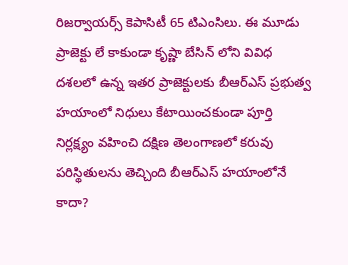రిజర్వాయర్స్ కెపాసిటీ 65 టిఎంసిలు. ఈ మూడు ప్రాజెక్టు లే కాకుండా కృష్ణా బేసిన్ లోని వివిధ దశలలో ఉన్న ఇతర ప్రాజెక్టులకు బీఆర్ఎస్ ప్రభుత్వ హయాంలో నిధులు కేటాయించకుండా పూర్తి నిర్లక్ష్యం వహించి దక్షిణ తెలంగాణలో కరువు పరిస్థితులను తెచ్చింది బీఆర్ఎస్ హయాంలోనే కాదా?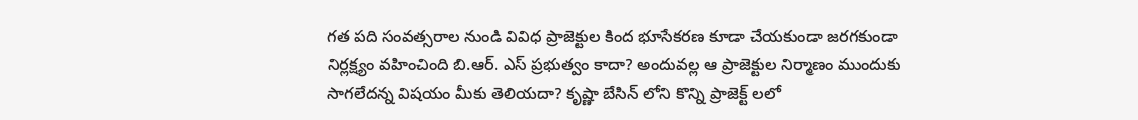గత పది సంవత్సరాల నుండి వివిధ ప్రాజెక్టుల కింద భూసేకరణ కూడా చేయకుండా జరగకుండా నిర్లక్ష్యం వహించింది బి.ఆర్. ఎస్ ప్రభుత్వం కాదా? అందువల్ల ఆ ప్రాజెక్టుల నిర్మాణం ముందుకు సాగలేదన్న విషయం మీకు తెలియదా? కృష్ణా బేసిన్ లోని కొన్ని ప్రాజెక్ట్ లలో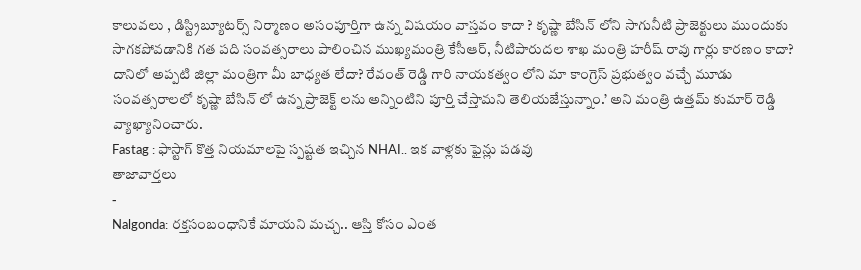కాలువలు , డిస్ట్రిబ్యూటర్స్ నిర్మాణం అసంపూర్తిగా ఉన్న విషయం వాస్తవం కాదా ? కృష్ణా బేసిన్ లోని సాగునీటి ప్రాజెక్టులు ముందుకు సాగకపోవడానికి గత పది సంవత్సరాలు పాలించిన ముఖ్యమంత్రి కేసీఆర్, నీటిపారుదల శాఖ మంత్రి హరీష్ రావు గార్లు కారణం కాదా? దానిలో అప్పటి జిల్లా మంత్రిగా మీ బాధ్యత లేదా? రేవంత్ రెడ్డి గారి నాయకత్వం లోని మా కాంగ్రెస్ ప్రభుత్వం వచ్చే మూడు సంవత్సరాలలో కృష్ణా బేసిన్ లో ఉన్న ప్రాజెక్ట్ లను అన్నింటిని పూర్తి చేస్తామని తెలియజేస్తున్నాం.’ అని మంత్రి ఉత్తమ్ కుమార్ రెడ్డి వ్యాఖ్యానించారు.
Fastag : ఫాస్టాగ్ కొత్త నియమాలపై స్పష్టత ఇచ్చిన NHAI.. ఇక వాళ్లకు ఫైన్లు పడవు
తాజావార్తలు
-
Nalgonda: రక్తసంబంధానికే మాయని మచ్చ.. ఆస్తి కోసం ఎంత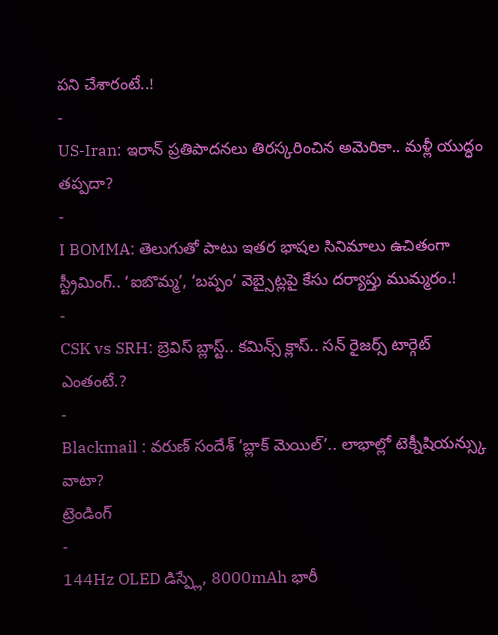పని చేశారంటే..!
-
US-Iran: ఇరాన్ ప్రతిపాదనలు తిరస్కరించిన అమెరికా.. మళ్లీ యుద్ధం తప్పదా?
-
I BOMMA: తెలుగుతో పాటు ఇతర భాషల సినిమాలు ఉచితంగా స్ట్రీమింగ్.. ‘ఐబొమ్మ’, ‘బప్పం’ వెబ్సైట్లపై కేసు దర్యాప్తు ముమ్మరం.!
-
CSK vs SRH: బ్రెవిస్ బ్లాస్ట్.. కమిన్స్ క్లాస్.. సన్ రైజర్స్ టార్గెట్ ఎంతంటే.?
-
Blackmail : వరుణ్ సందేశ్ ‘బ్లాక్ మెయిల్’.. లాభాల్లో టెక్నీషియన్స్కు వాటా?
ట్రెండింగ్
-
144Hz OLED డిస్ప్లే, 8000mAh భారీ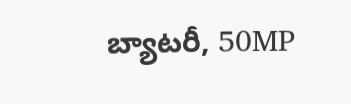బ్యాటరీ, 50MP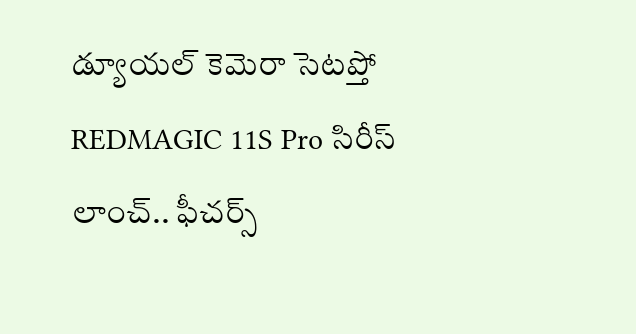డ్యూయల్ కెమెరా సెటప్తో REDMAGIC 11S Pro సిరీస్ లాంచ్.. ఫీచర్స్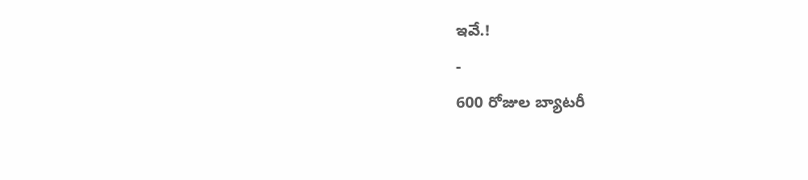ఇవే.!
-
600 రోజుల బ్యాటరీ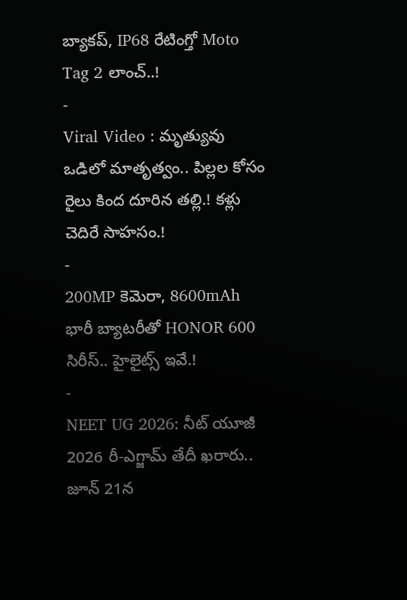బ్యాకప్, IP68 రేటింగ్తో Moto Tag 2 లాంచ్..!
-
Viral Video : మృత్యువు ఒడిలో మాతృత్వం.. పిల్లల కోసం రైలు కింద దూరిన తల్లి.! కళ్లు చెదిరే సాహసం.!
-
200MP కెమెరా, 8600mAh భారీ బ్యాటరీతో HONOR 600 సిరీస్.. హైలైట్స్ ఇవే.!
-
NEET UG 2026: నీట్ యూజీ 2026 రీ-ఎగ్జామ్ తేదీ ఖరారు.. జూన్ 21న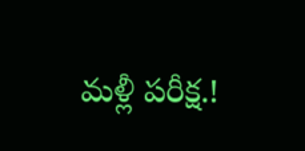మళ్లీ పరీక్ష.!